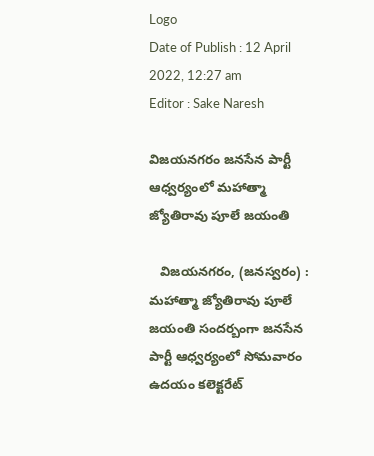Logo
Date of Publish : 12 April 2022, 12:27 am
Editor : Sake Naresh

విజయనగరం జనసేన పార్టీ ఆధ్వర్యంలో మహాత్మా జ్యోతిరావు పూలే జయంతి

   విజయనగరం, (జనస్వరం) : మహాత్మా జ్యోతిరావు పూలే  జయంతి సందర్బంగా జనసేన పార్టీ ఆధ్వర్యంలో సోమవారం ఉదయం కలెక్టరేట్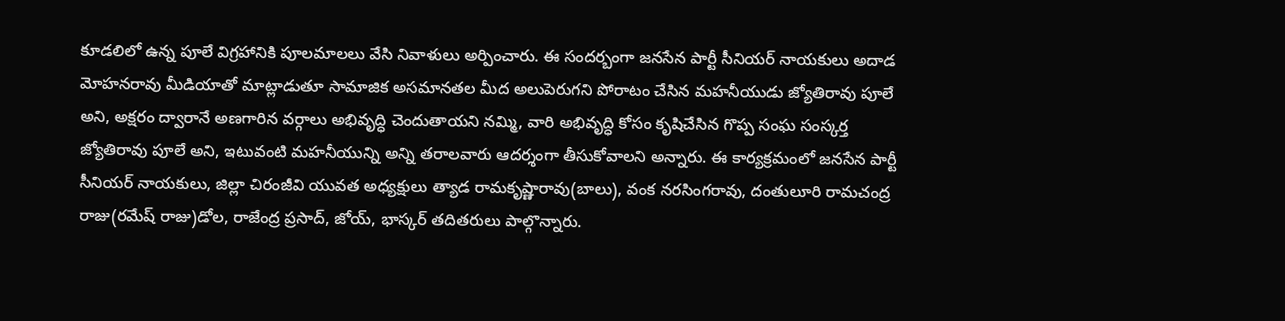కూడలిలో ఉన్న పూలే విగ్రహానికి పూలమాలలు వేసి నివాళులు అర్పించారు. ఈ సందర్బంగా జనసేన పార్టీ సీనియర్ నాయకులు అదాడ మోహనరావు మీడియాతో మాట్లాడుతూ సామాజిక అసమానతల మీద అలుపెరుగని పోరాటం చేసిన మహనీయుడు జ్యోతిరావు పూలే అని, అక్షరం ద్వారానే అణగారిన వర్గాలు అభివృద్ధి చెందుతాయని నమ్మి, వారి అభివృద్ధి కోసం కృషిచేసిన గొప్ప సంఘ సంస్కర్త జ్యోతిరావు పూలే అని, ఇటువంటి మహనీయున్ని అన్ని తరాలవారు ఆదర్శంగా తీసుకోవాలని అన్నారు. ఈ కార్యక్రమంలో జనసేన పార్టీ సీనియర్ నాయకులు, జిల్లా చిరంజీవి యువత అధ్యక్షులు త్యాడ రామకృష్ణారావు(బాలు), వంక నరసింగరావు, దంతులూరి రామచంద్ర రాజు(రమేష్ రాజు)డోల, రాజేంద్ర ప్రసాద్, జోయ్, భాస్కర్ తదితరులు పాల్గొన్నారు.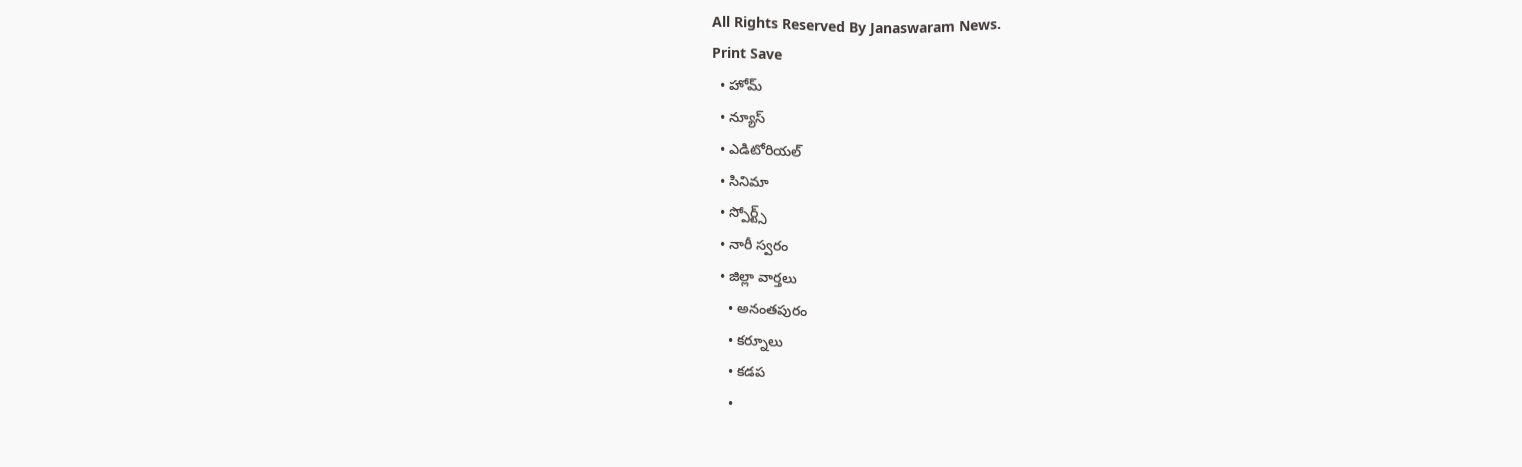All Rights Reserved By Janaswaram News.
Print Save
  • హోమ్
  • న్యూస్
  • ఎడిటోరియల్
  • సినిమా
  • స్పోర్ట్స్
  • నారీ స్వరం
  • జిల్లా వార్తలు
    • అనంతపురం
    • కర్నూలు
    • కడప
    •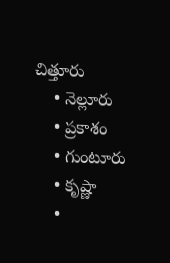చిత్తూరు
    • నెల్లూరు
    • ప్రకాశం
    • గుంటూరు
    • కృష్ణా
    •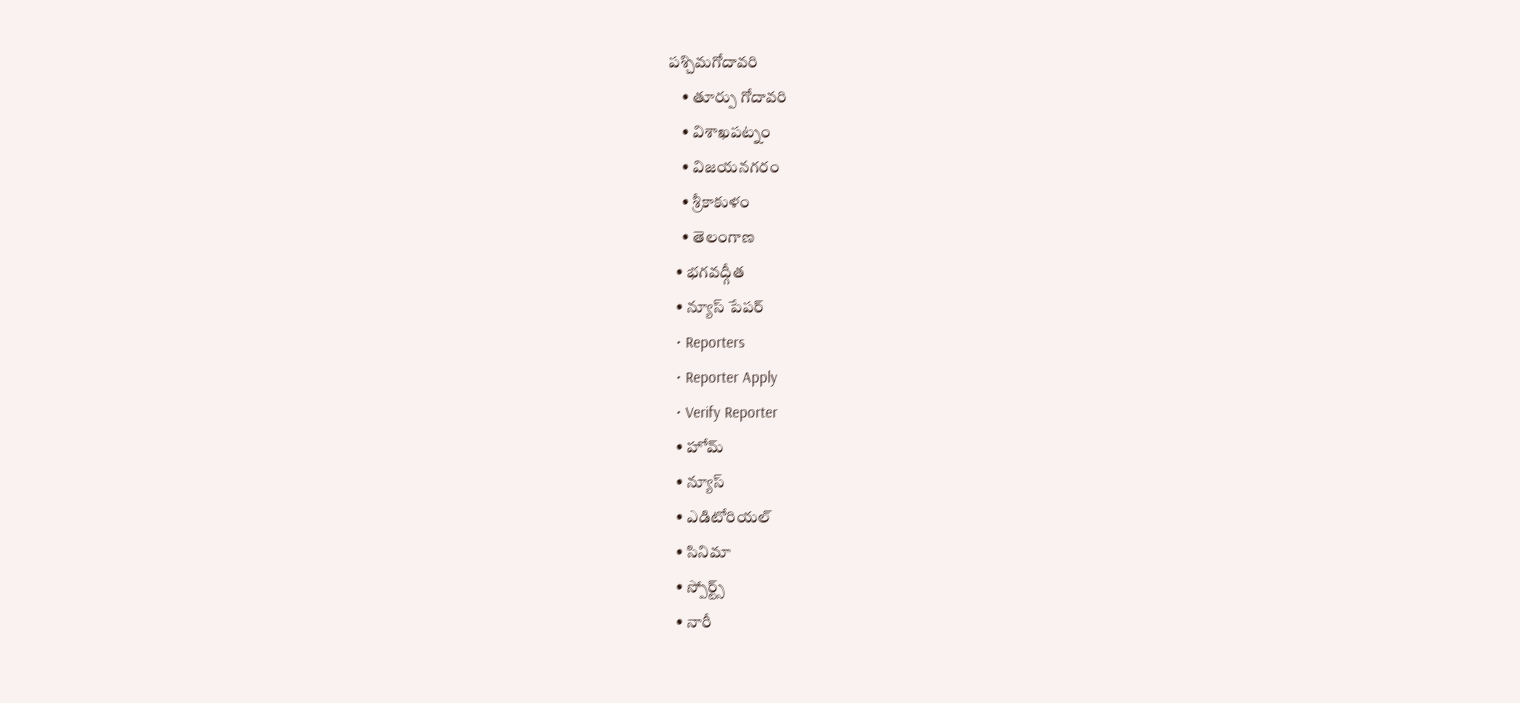పశ్చిమగోదావరి
    • తూర్పు గోదావరి
    • విశాఖపట్నం
    • విజయనగరం
    • శ్రీకాకుళం
    • తెలంగాణ
  • భగవద్గీత
  • న్యూస్ పేపర్
  • Reporters
  • Reporter Apply
  • Verify Reporter
  • హోమ్
  • న్యూస్
  • ఎడిటోరియల్
  • సినిమా
  • స్పోర్ట్స్
  • నారీ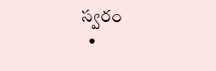స్వరం
  •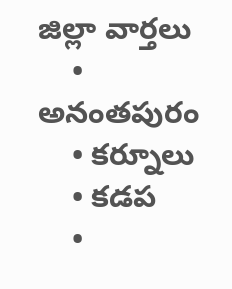జిల్లా వార్తలు
    • అనంతపురం
    • కర్నూలు
    • కడప
    •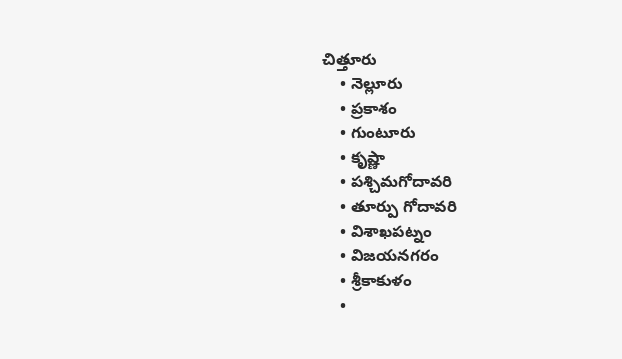చిత్తూరు
    • నెల్లూరు
    • ప్రకాశం
    • గుంటూరు
    • కృష్ణా
    • పశ్చిమగోదావరి
    • తూర్పు గోదావరి
    • విశాఖపట్నం
    • విజయనగరం
    • శ్రీకాకుళం
    •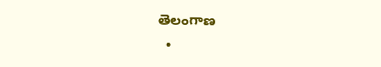తెలంగాణ
  •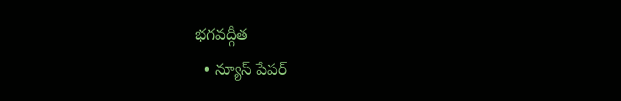భగవద్గీత
  • న్యూస్ పేపర్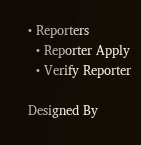• Reporters
  • Reporter Apply
  • Verify Reporter

Designed By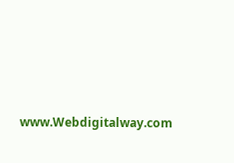www.Webdigitalway.com